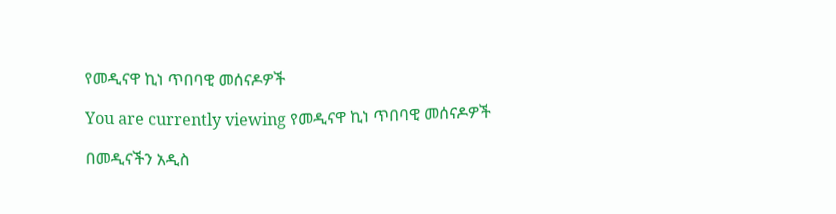የመዲናዋ ኪነ ጥበባዊ መሰናዶዎች

You are currently viewing የመዲናዋ ኪነ ጥበባዊ መሰናዶዎች

በመዲናችን አዲስ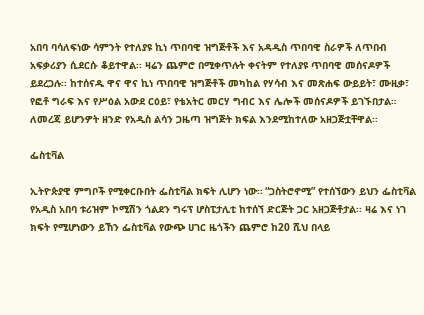አበባ ባሳለፍነው ሳምንት የተለያዩ ኪነ ጥበባዊ ዝግጅቶች እና አዳዲስ ጥበባዊ ስራዎች ለጥበብ አፍቃሪያን ሲደርሱ ቆይተዋል፡፡ ዛሬን ጨምሮ በሚቀጥሉት ቀናትም የተለያዩ ጥበባዊ መሰናዶዎች ይደረጋሉ፡፡ ከተሰናዱ ዋና ዋና ኪነ ጥበባዊ ዝግጅቶች መካከል የሃሳብ እና መጽሐፍ ውይይት፣ ሙዚቃ፣ የፎቶ ግራፍ እና የሥዕል አውደ ርዕይ፣ የቴአትር መርሃ ግብር እና ሌሎች መሰናዶዎች ይገኙበታል። ለመረጃ ይሆንዎት ዘንድ የአዲስ ልሳን ጋዜጣ ዝግጅት ክፍል እንደሚከተለው አዘጋጅቷቸዋል፡፡

ፌስቲቫል

ኢትዮጵያዊ ምግቦች የሚቀርቡበት ፌስቲቫል ክፍት ሊሆን ነው። “ጋስትሮኖሚ” የተሰኘውን ይህን ፌስቲቫል የአዲስ አበባ ቱሪዝም ኮሚሽን ጎልደን ግሩፕ ሆስፒታሊቲ ከተሰኘ ድርጅት ጋር አዘጋጅቶታል፡፡ ዛሬ እና ነገ ክፍት የሚሆነውን ይኸን ፌስቲቫል የውጭ ሀገር ዜጎችን ጨምሮ ከ20 ሺህ በላይ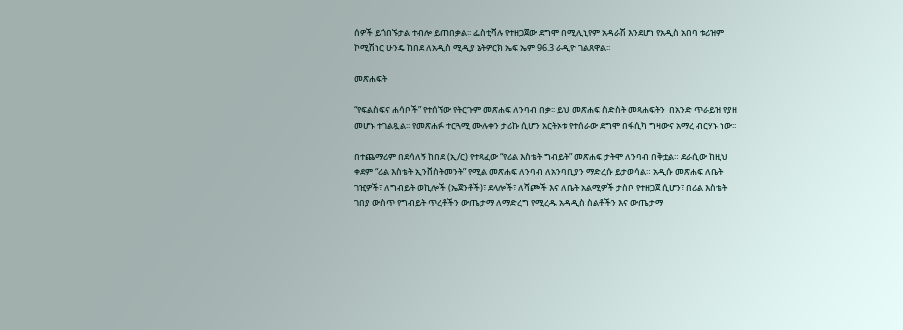ሰዎች ይጎበኙታል ተብሎ ይጠበቃል፡፡ ፌስቲቫሉ የተዘጋጀው ደግሞ በሚሊኒየም አዳራሽ እንደሆነ የአዲስ አበባ ቱሪዝም ኮሚሽነር ሁንዴ ከበደ ለአዲስ ሚዲያ ኔትዎርክ ኤፍ ኤም 96.3 ራዲዮ ገልጸዋል፡፡

መጽሐፍት

“የፍልስፍና ሐሳቦች” የተሰኘው የትርጉም መጽሐፍ ለንባብ በቃ፡፡ ይህ መጽሐፍ ስድስት መጻሐፍትን  በአንድ ጥራይዝ የያዘ መሆኑ ተገልጿል፡፡ የመጽሐፉ ተርጓሚ ሙሉቀን ታሪኩ ሲሆን አርትኦቱ የተሰራው ደግሞ በፋሲካ ግዛውና አማረ ብርሃኑ ነው፡፡

በተጨማሪም በደሳለኝ ከበደ (ኢ/ር) የተጻፈው “የሪል እስቴት ግብይት” መጽሐፍ ታትሞ ለንባብ በቅቷል። ደራሲው ከዚህ ቀደም “ሪል እስቴት ኢንቨስትመንት” የሚል መጽሐፍ ለንባብ ለአንባቢያን ማድረሱ ይታወሳል። አዲሱ መጽሐፍ ለቤት ገዢዎች፣ ለግብይት ወኪሎች (ኤጀንቶች)፣ ደላሎች፣ ለሻጮች እና ለቤት አልሚዎች ታስቦ የተዘጋጀ ሲሆን፣ በሪል እስቴት ገበያ ውስጥ የግብይት ጥረቶችን ውጤታማ ለማድረግ የሚረዱ አዳዲስ ስልቶችን እና ውጤታማ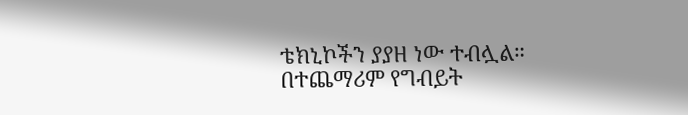ቴክኒኮችን ያያዘ ነው ተብሏል። በተጨማሪም የግብይት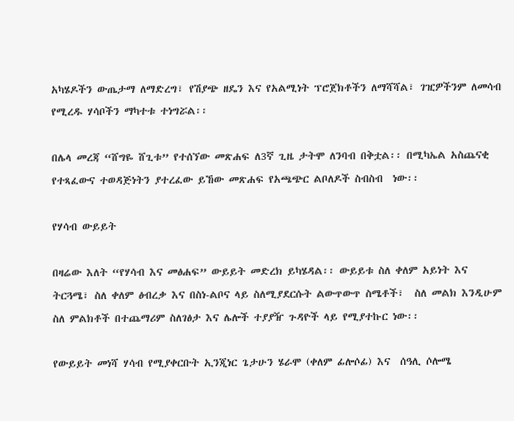አካሄዶችን ውጤታማ ለማድረግ፣ የሽያጭ ዘዴን እና የአልሚነት ፕሮጀክቶችን ለማሻሻል፣ ገዢዎችንም ለመሳብ  የሚረዱ ሃሳቦችን ማካተቱ ተነግሯል፡፡

በሌላ መረጃ “ሸግዬ ሸጊቱ” የተሰኘው መጽሐፍ ለ3ኛ ጊዜ ታትሞ ለንባብ በቅቷል፡፡ በሚካኤል አስጨናቂ የተጻፈውና ተወዳጅነትን ያተረፈው ይኸው መጽሐፍ የአጫጭር ልቦለዶች ስብስብ  ነው፡፡

የሃሳብ ውይይት

በዛሬው እለት “የሃሳብ እና መፅሐፍ” ውይይት መድረክ ይካሄዳል፡፡ ውይይቱ ስለ ቀለም አይነት እና ትርጓሜ፣ ስለ ቀለም ፅብረቃ እና በስነ-ልቦና ላይ ስለሚያደርሱት ልውጥውጥ ስሜቶች፣  ስለ መልክ እንዲሁም ስለ ምልክቶች በተጨማሪም ስለገፅታ እና ሌሎች ተያያዥ ጉዳዮች ላይ የሚያተኩር ነው፡፡

የውይይት መነሻ ሃሳብ የሚያቀርቡት ኢንጂነር ጌታሁን ሄራሞ (ቀለም ፊሎሶፊ) እና  ሰዓሊ ሶሎሜ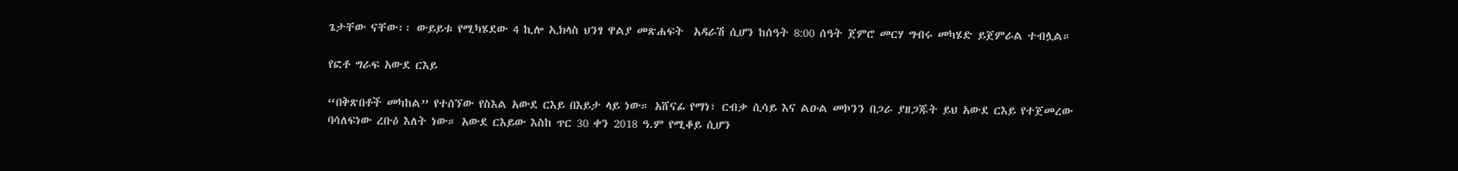ጌታቸው ናቸው፡፡ ውይይቱ የሚካሄደው 4 ኪሎ ኢክላስ ህንፃ ዋልያ መጽሐፍት  አዳራሽ ሲሆን ከሰዓት 8:00 ሰዓት ጀምሮ መርሃ ግብሩ መካሄድ ይጀምራል ተብሏል።

የፎቶ ግራፍ አውደ ርእይ

“በቅጽበቶች መካከል” የተሰኘው የስእል አውደ ርእይ በእይታ ላይ ነው። አሸናፊ የማነ፣ ርብቃ ሲሳይ እና ልዑል መኮንን በጋራ ያዘጋጁት ይህ አውደ ርእይ የተጀመረው ባሳለፍነው ረቡዕ እለት ነው። አውደ ርእይው እስከ ጥር 30 ቀን 2018 ዓ.ም የሚቆይ ሲሆን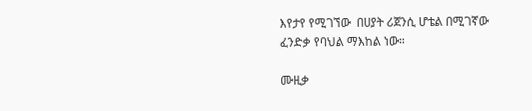እየታየ የሚገኘው  በሀያት ሪጀንሲ ሆቴል በሚገኛው ፈንድቃ የባህል ማእከል ነው።

ሙዚቃ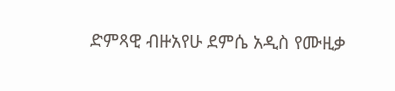ድምጻዊ ብዙአየሁ ደምሴ አዲስ የሙዚቃ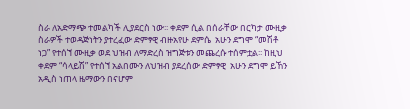ስራ ለአድማጭ ተመልካች ሊያደርስ ነው፡፡ ቀደም ሲል በሰራቸው በርካታ ሙዚቃ ስራዎች ተወዳጅነትን ያተረፈው ድምፃዊ ብዙአየሁ ደምሴ  አሁን ደግሞ “መሽቶ ነጋ” የተሰኘ ሙዚቃ ወደ ህዝብ ለማድረስ ዝግጅቱን መጨረሱ ተሰምቷል፡፡ ከዚህ ቀደም “ሳላይሽ” የተሰኘ አልበሙን ለህዝብ ያደረሰው ድምፃዊ  አሁን ደግሞ ይኸን አዲስ ነጠላ ዜማውን በናሆም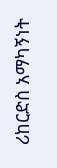ሪከርድስ አማካኝነት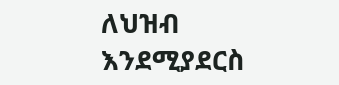ለህዝብ እንደሚያደርስ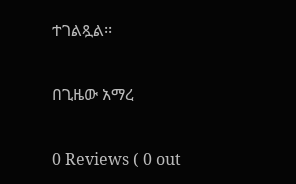ተገልጿል፡፡

በጊዜው አማረ

0 Reviews ( 0 out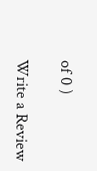of 0 )

Write a Review